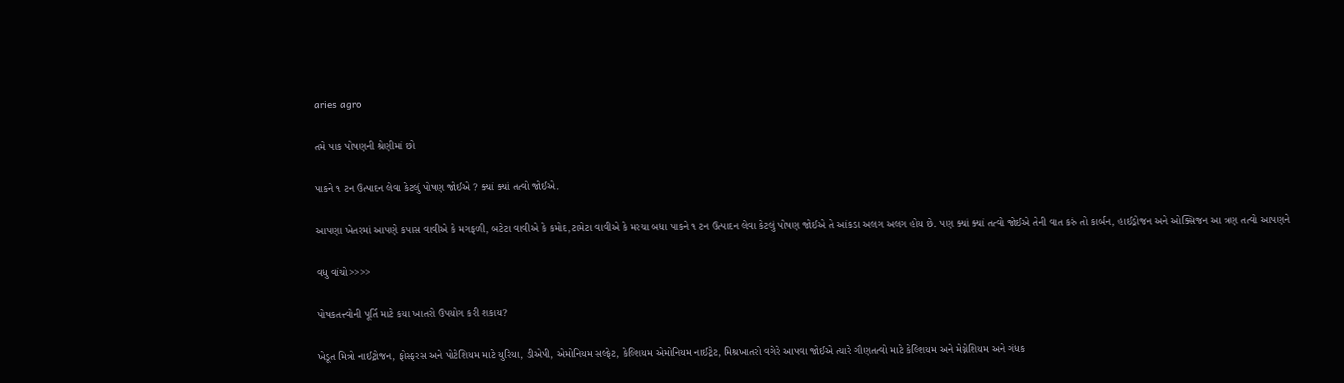aries agro

તમે પાક પોષણની શ્રેણીમાં છો

પાકને ૧ ટન ઉત્પાદન લેવા કેટલું પોષણ જોઈએ ? ક્યાં ક્યાં તત્વો જોઈએ.

આપણા ખેતરમાં આપણે કપાસ વાવીએ કે મગફળી, બટેટા વાવીએ કે કમોદ,ટામેટા વાવીએ કે મરચા બધા પાકને ૧ ટન ઉત્પાદન લેવા કેટલું પોષણ જોઈએ તે આંકડા અલગ અલગ હોય છે. પણ ક્યાં ક્યાં તત્વો જોઈએ તેની વાત કરું તો કાર્બન, હાઈડ્રોજન અને ઓક્સિજન આ ત્રણ તત્વો આપણને

વધુ વાંચો>>>>

પોષકતત્ત્વોની પૂર્તિ માટે કયા ખાતરો ઉપયોગ કરી શકાય?

ખેડૂત મિત્રો નાઈટ્રોજન, ફોસ્ફરસ અને પોટેશિયમ માટે યુરિયા, ડીએપી, એમોનિયમ સલ્ફેટ, કેલ્શિયમ એમોનિયમ નાઈટ્રેટ, મિશ્રખાતરો વગેરે આપવા જોઈએ ત્યારે ગૌણતત્વો માટે કેલ્શિયમ અને મેગ્નેશિયમ અને ગંધક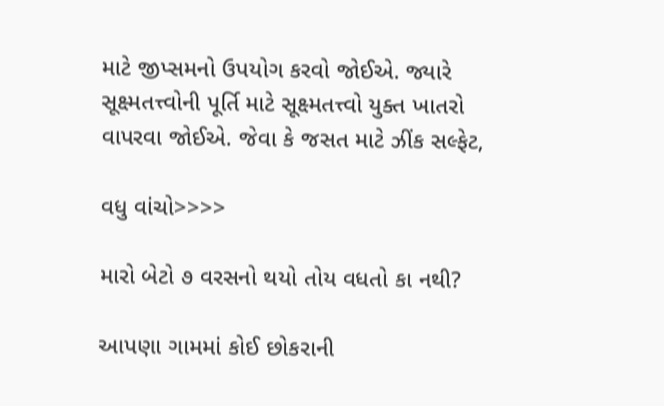માટે જીપ્સમનો ઉપયોગ કરવો જોઈએ. જ્યારે સૂક્ષ્મતત્ત્વોની પૂર્તિ માટે સૂક્ષ્મતત્ત્વો યુક્ત ખાતરો વાપરવા જોઈએ. જેવા કે જસત માટે ઝીંક સલ્ફેટ,

વધુ વાંચો>>>>

મારો બેટો ૭ વરસનો થયો તોય વધતો કા નથી?

આપણા ગામમાં કોઈ છોકરાની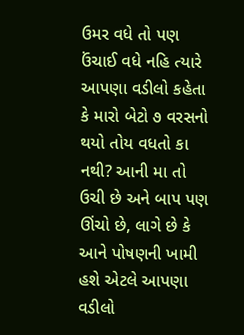ઉમર વધે તો પણ ઉંચાઈ વધે નહિ ત્યારે આપણા વડીલો કહેતા કે મારો બેટો ૭ વરસનો થયો તોય વધતો કા નથી? આની મા તો ઉચી છે અને બાપ પણ ઊંચો છે, લાગે છે કે આને પોષણની ખામી હશે એટલે આપણા વડીલો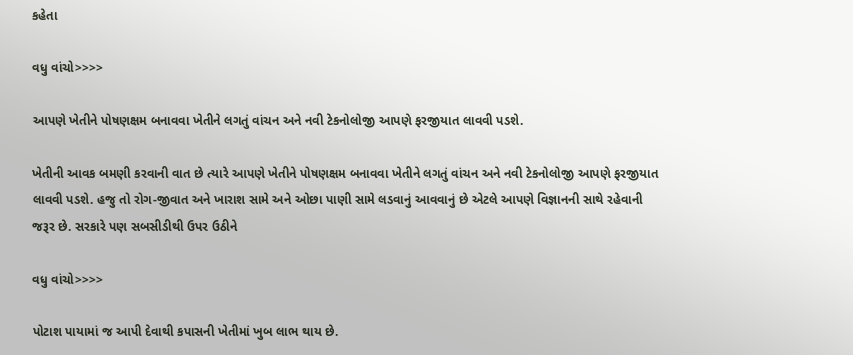કહેતા

વધુ વાંચો>>>>

આપણે ખેતીને પોષણક્ષમ બનાવવા ખેતીને લગતું વાંચન અને નવી ટેકનોલોજી આપણે ફરજીયાત લાવવી પડશે.

ખેતીની આવક બમણી કરવાની વાત છે ત્યારે આપણે ખેતીને પોષણક્ષમ બનાવવા ખેતીને લગતું વાંચન અને નવી ટેકનોલોજી આપણે ફરજીયાત લાવવી પડશે. હજુ તો રોગ-જીવાત અને ખારાશ સામે અને ઓછા પાણી સામે લડવાનું આવવાનું છે એટલે આપણે વિજ્ઞાનની સાથે રહેવાની જરૂર છે. સરકારે પણ સબસીડીથી ઉપર ઉઠીને

વધુ વાંચો>>>>

પોટાશ પાયામાં જ આપી દેવાથી કપાસની ખેતીમાં ખુબ લાભ થાય છે.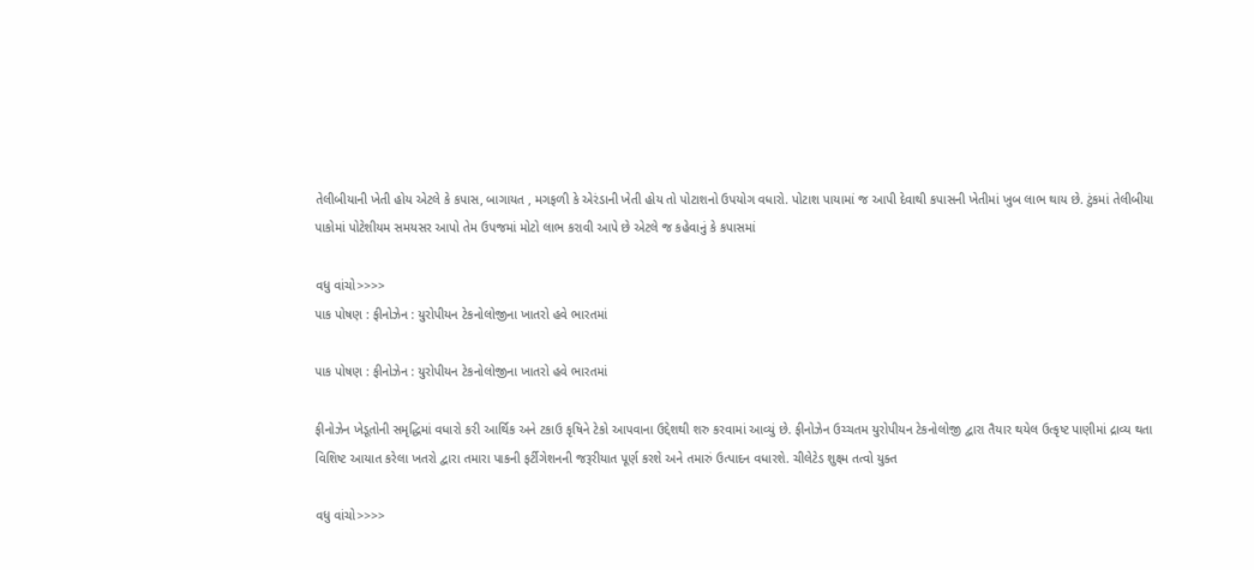તેલીબીયાની ખેતી હોય એટલે કે કપાસ, બાગાયત , મગફળી કે એરંડાની ખેતી હોય તો પોટાશનો ઉપયોગ વધારો. પોટાશ પાયામાં જ આપી દેવાથી કપાસની ખેતીમાં ખુબ લાભ થાય છે. ટુંકમાં તેલીબીયા પાકોમાં પોટેશીયમ સમયસર આપો તેમ ઉપજમાં મોટો લાભ કરાવી આપે છે એટલે જ કહેવાનું કે કપાસમાં

વધુ વાંચો>>>>
પાક પોષણ : ફીનોઝેન : યુરોપીયન ટેકનોલોજીના ખાતરો હવે ભારતમાં

પાક પોષણ : ફીનોઝેન : યુરોપીયન ટેકનોલોજીના ખાતરો હવે ભારતમાં

ફીનોઝેન ખેડૂતોની સમૃદ્ધિમાં વધારો કરી આર્થિક અને ટકાઉ કૃષિને ટેકો આપવાના ઉદ્દેશથી શરુ કરવામાં આવ્યું છે. ફીનોઝેન ઉચ્ચતમ યુરોપીયન ટેકનોલોજી દ્વારા તૈયાર થયેલ ઉત્કૃષ્ટ પાણીમાં દ્રાવ્ય થતા વિશિષ્ટ આયાત કરેલા ખતરો દ્વારા તમારા પાકની ફર્ટીગેશનની જરૂરીયાત પૂર્ણ કરશે અને તમારું ઉત્પાદન વધારશે. ચીલેટેડ શુક્ષ્મ તત્વો યુક્ત

વધુ વાંચો>>>>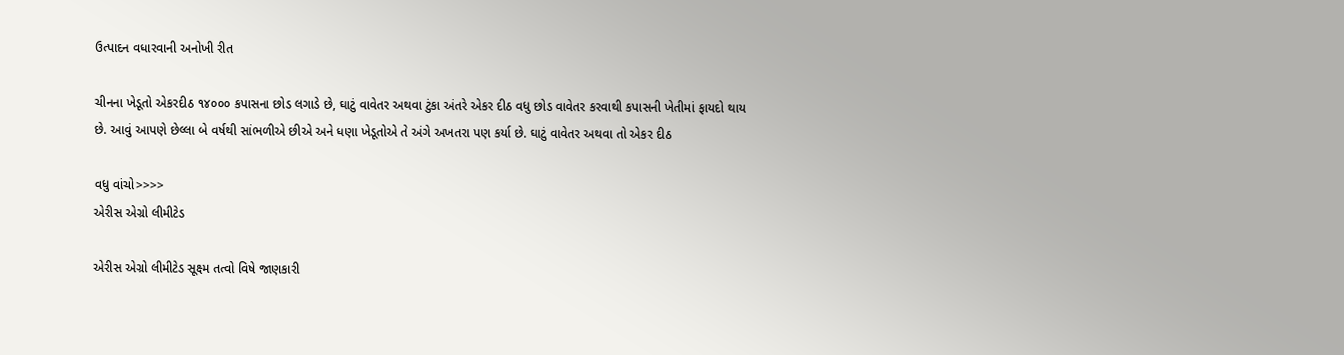ઉત્પાદન વધારવાની અનોખી રીત

ચીનના ખેડૂતો એકરદીઠ ૧૪૦૦૦ કપાસના છોડ લગાડે છે, ઘાટું વાવેતર અથવા ટુંકા અંતરે એકર દીઠ વધુ છોડ વાવેતર કરવાથી કપાસની ખેતીમાં ફાયદો થાય છે. આવું આપણે છેલ્લા બે વર્ષથી સાંભળીએ છીએ અને ધણા ખેડૂતોએ તે અંગે અખતરા પણ કર્યા છે. ઘાટું વાવેતર અથવા તો એકર દીઠ

વધુ વાંચો>>>>
એરીસ એગ્રો લીમીટેડ

એરીસ એગ્રો લીમીટેડ સૂક્ષ્મ તત્વો વિષે જાણકારી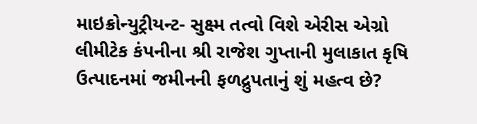માઇક્રોન્યુટ્રીયન્ટ- સુક્ષ્મ તત્વો વિશે એરીસ એગ્રો લીમીટેક કંપનીના શ્રી રાજેશ ગુપ્તાની મુલાકાત કૃષિ ઉત્પાદનમાં જમીનની ફળદ્રુપતાનું શું મહત્વ છે?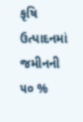કૃષિ ઉત્પાદનમાં જમીનની ૫૦ %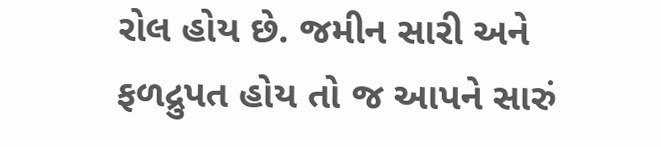રોલ હોય છે. જમીન સારી અને ફળદ્રુપત હોય તો જ આપને સારું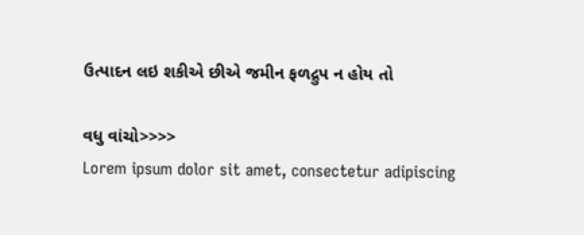ઉત્પાદન લઇ શકીએ છીએ જમીન ફળદ્રુપ ન હોય તો

વધુ વાંચો>>>>
Lorem ipsum dolor sit amet, consectetur adipiscing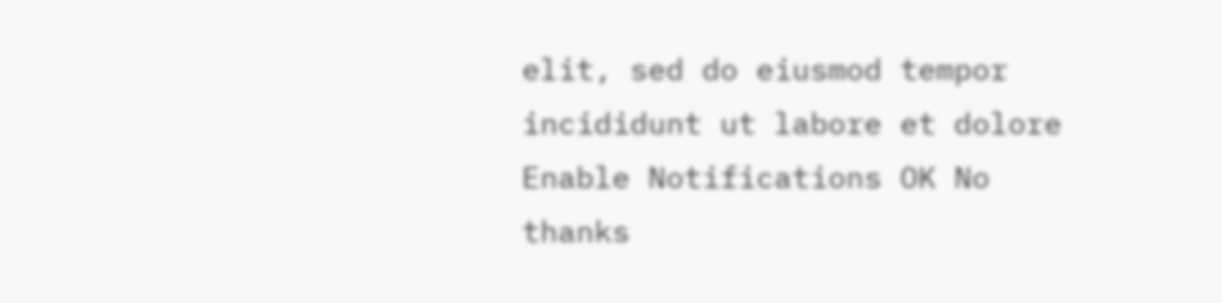elit, sed do eiusmod tempor incididunt ut labore et dolore
Enable Notifications OK No thanks